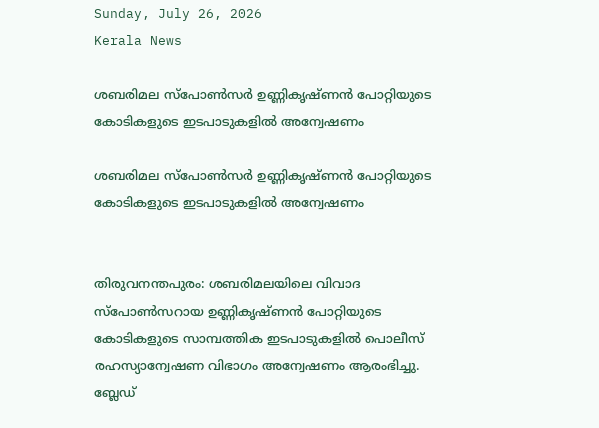Sunday, July 26, 2026
Kerala News

ശബരിമല സ്പോണ്‍സര്‍ ഉണ്ണികൃഷ്ണന്‍ പോറ്റിയുടെ കോടികളുടെ ഇടപാടുകളില്‍ അന്വേഷണം

ശബരിമല സ്പോണ്‍സര്‍ ഉണ്ണികൃഷ്ണന്‍ പോറ്റിയുടെ കോടികളുടെ ഇടപാടുകളില്‍ അന്വേഷണം


തിരുവനന്തപുരം: ശബരിമലയിലെ വിവാദ സ്പോണ്‍സറായ ഉണ്ണികൃഷ്ണന്‍ പോറ്റിയുടെ കോടികളുടെ സാമ്പത്തിക ഇടപാടുകളില്‍ പൊലീസ് രഹസ്യാന്വേഷണ വിഭാഗം അന്വേഷണം ആരംഭിച്ചു. ബ്ലേഡ്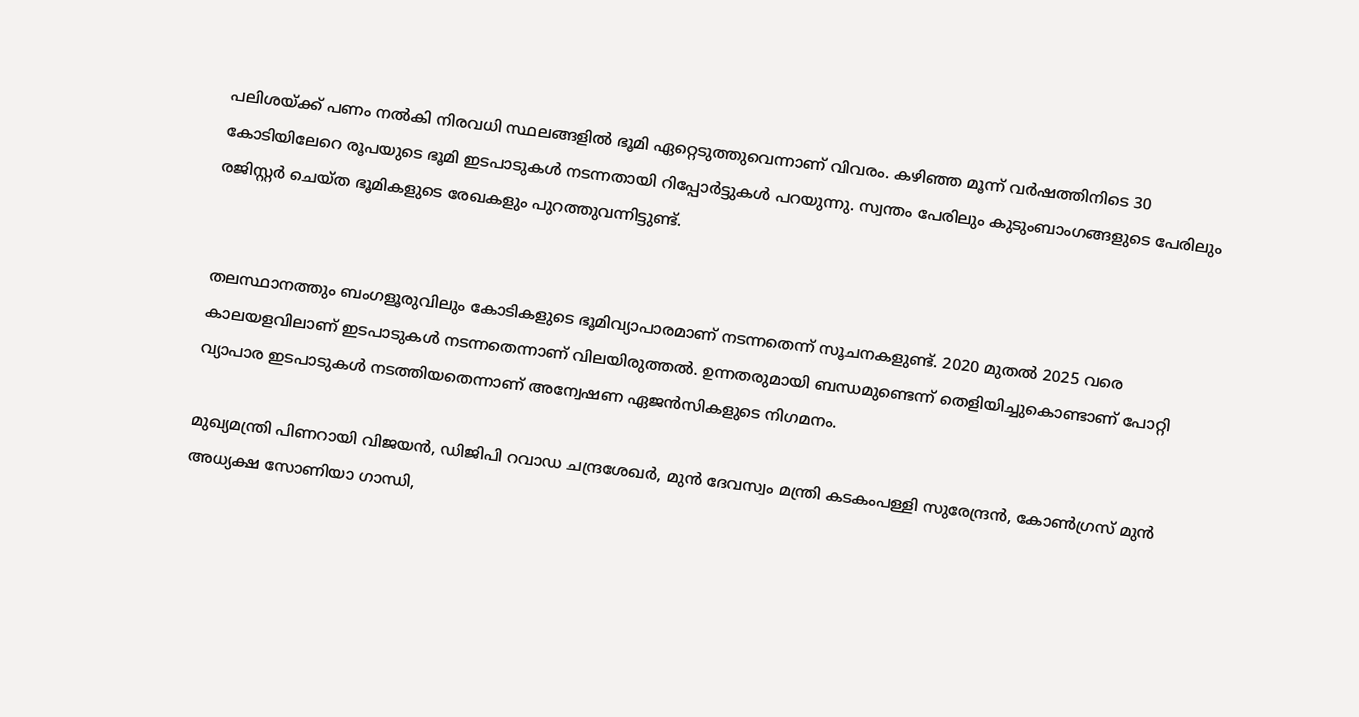പലിശയ്ക്ക് പണം നല്‍കി നിരവധി സ്ഥലങ്ങളില്‍ ഭൂമി ഏറ്റെടുത്തുവെന്നാണ് വിവരം. കഴിഞ്ഞ മൂന്ന് വര്‍ഷത്തിനിടെ 30 കോടിയിലേറെ രൂപയുടെ ഭൂമി ഇടപാടുകള്‍ നടന്നതായി റിപ്പോര്‍ട്ടുകള്‍ പറയുന്നു. സ്വന്തം പേരിലും കുടുംബാംഗങ്ങളുടെ പേരിലും രജിസ്റ്റര്‍ ചെയ്ത ഭൂമികളുടെ രേഖകളും പുറത്തുവന്നിട്ടുണ്ട്.


തലസ്ഥാനത്തും ബംഗളൂരുവിലും കോടികളുടെ ഭൂമിവ്യാപാരമാണ് നടന്നതെന്ന് സൂചനകളുണ്ട്. 2020 മുതല്‍ 2025 വരെ കാലയളവിലാണ് ഇടപാടുകള്‍ നടന്നതെന്നാണ് വിലയിരുത്തല്‍. ഉന്നതരുമായി ബന്ധമുണ്ടെന്ന് തെളിയിച്ചുകൊണ്ടാണ് പോറ്റി വ്യാപാര ഇടപാടുകള്‍ നടത്തിയതെന്നാണ് അന്വേഷണ ഏജന്‍സികളുടെ നിഗമനം.

മുഖ്യമന്ത്രി പിണറായി വിജയന്‍, ഡിജിപി റവാഡ ചന്ദ്രശേഖര്‍, മുന്‍ ദേവസ്വം മന്ത്രി കടകംപള്ളി സുരേന്ദ്രന്‍, കോണ്‍ഗ്രസ് മുന്‍ അധ്യക്ഷ സോണിയാ ഗാന്ധി,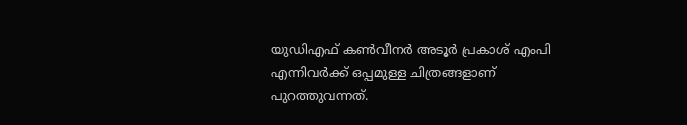യുഡിഎഫ് കണ്‍വീനര്‍ അടൂര്‍ പ്രകാശ് എംപി എന്നിവര്‍ക്ക് ഒപ്പമുള്ള ചിത്രങ്ങളാണ് പുറത്തുവന്നത്.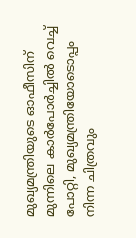മുഖ്യമന്ത്രിയുടെ ഓഫീസിന് മുന്നിലെ കാര്‍പോര്‍ച്ചില്‍ വെച്ച് പോറ്റി, മുഖ്യമന്ത്രിയോടൊപ്പം നിന്ന ചിത്രവും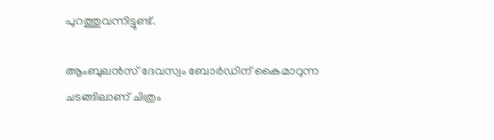പുറത്തുവന്നിട്ടുണ്ട്.

ആംബുലന്‍സ് ദേവസ്വം ബോര്‍ഡിന് കൈമാറുന്ന ചടങ്ങിലാണ് ചിത്രം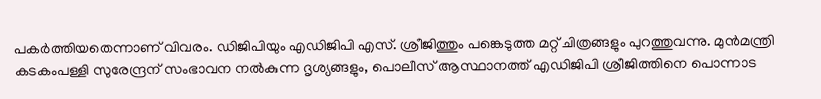പകര്‍ത്തിയതെന്നാണ് വിവരം. ഡിജിപിയും എഡിജിപി എസ്. ശ്രീജിത്തും പങ്കെടുത്ത മറ്റ് ചിത്രങ്ങളും പുറത്തുവന്നു. മുന്‍മന്ത്രി കടകംപള്ളി സുരേന്ദ്രന് സംഭാവന നല്‍കുന്ന ദൃശ്യങ്ങളും, പൊലീസ് ആസ്ഥാനത്ത് എഡിജിപി ശ്രീജിത്തിനെ പൊന്നാട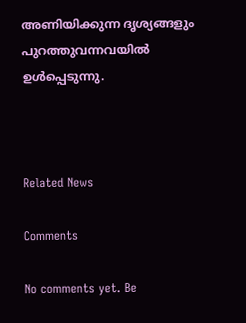അണിയിക്കുന്ന ദൃശ്യങ്ങളും പുറത്തുവന്നവയില്‍ ഉള്‍പ്പെടുന്നു.



Related News

Comments

No comments yet. Be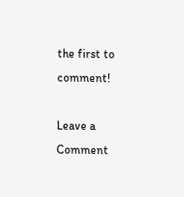the first to comment!

Leave a Comment